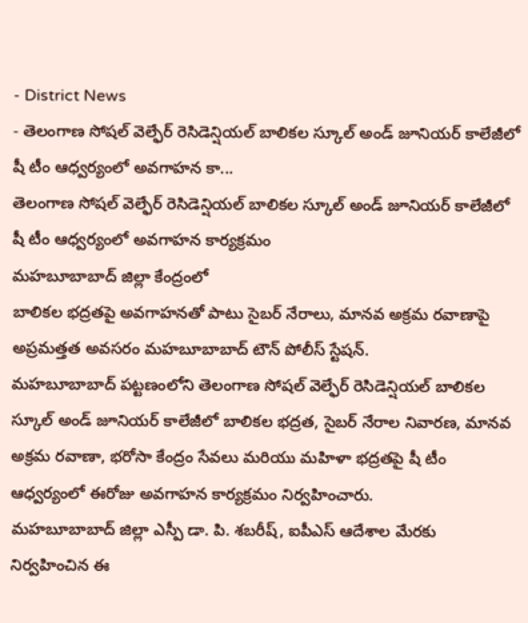- District News
- తెలంగాణ సోషల్ వెల్ఫేర్ రెసిడెన్షియల్ బాలికల స్కూల్ అండ్ జూనియర్ కాలేజీలో షీ టీం ఆధ్వర్యంలో అవగాహన కా...
తెలంగాణ సోషల్ వెల్ఫేర్ రెసిడెన్షియల్ బాలికల స్కూల్ అండ్ జూనియర్ కాలేజీలో షీ టీం ఆధ్వర్యంలో అవగాహన కార్యక్రమం
మహబూబాబాద్ జిల్లా కేంద్రంలో
బాలికల భద్రతపై అవగాహనతో పాటు సైబర్ నేరాలు, మానవ అక్రమ రవాణాపై అప్రమత్తత అవసరం మహబూబాబాద్ టౌన్ పోలీస్ స్టేషన్.
మహబూబాబాద్ పట్టణంలోని తెలంగాణ సోషల్ వెల్ఫేర్ రెసిడెన్షియల్ బాలికల స్కూల్ అండ్ జూనియర్ కాలేజీలో బాలికల భద్రత, సైబర్ నేరాల నివారణ, మానవ అక్రమ రవాణా, భరోసా కేంద్రం సేవలు మరియు మహిళా భద్రతపై షీ టీం ఆధ్వర్యంలో ఈరోజు అవగాహన కార్యక్రమం నిర్వహించారు.
మహబూబాబాద్ జిల్లా ఎస్పీ డా. పి. శబరీష్, ఐపీఎస్ ఆదేశాల మేరకు నిర్వహించిన ఈ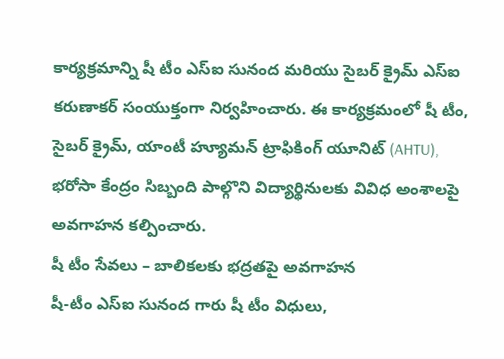కార్యక్రమాన్ని షీ టీం ఎస్ఐ సునంద మరియు సైబర్ క్రైమ్ ఎస్ఐ కరుణాకర్ సంయుక్తంగా నిర్వహించారు. ఈ కార్యక్రమంలో షీ టీం, సైబర్ క్రైమ్, యాంటీ హ్యూమన్ ట్రాఫికింగ్ యూనిట్ (AHTU), భరోసా కేంద్రం సిబ్బంది పాల్గొని విద్యార్థినులకు వివిధ అంశాలపై అవగాహన కల్పించారు.
షీ టీం సేవలు – బాలికలకు భద్రతపై అవగాహన
షీ-టీం ఎస్ఐ సునంద గారు షీ టీం విధులు,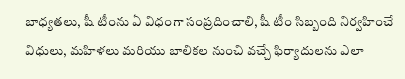బాధ్యతలు, షీ టీంను ఏ విధంగా సంప్రదించాలి, షీ టీం సిబ్బంది నిర్వహించే విధులు, మహిళలు మరియు బాలికల నుంచి వచ్చే ఫిర్యాదులను ఎలా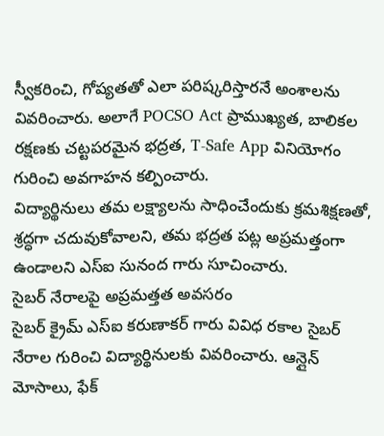స్వీకరించి, గోప్యతతో ఎలా పరిష్కరిస్తారనే అంశాలను వివరించారు. అలాగే POCSO Act ప్రాముఖ్యత, బాలికల రక్షణకు చట్టపరమైన భద్రత, T-Safe App వినియోగం గురించి అవగాహన కల్పించారు.
విద్యార్థినులు తమ లక్ష్యాలను సాధించేందుకు క్రమశిక్షణతో, శ్రద్ధగా చదువుకోవాలని, తమ భద్రత పట్ల అప్రమత్తంగా ఉండాలని ఎస్ఐ సునంద గారు సూచించారు.
సైబర్ నేరాలపై అప్రమత్తత అవసరం
సైబర్ క్రైమ్ ఎస్ఐ కరుణాకర్ గారు వివిధ రకాల సైబర్ నేరాల గురించి విద్యార్థినులకు వివరించారు. ఆన్లైన్ మోసాలు, ఫేక్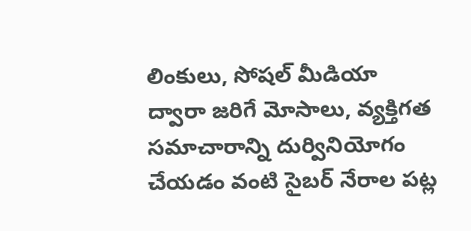లింకులు, సోషల్ మీడియా ద్వారా జరిగే మోసాలు, వ్యక్తిగత సమాచారాన్ని దుర్వినియోగం చేయడం వంటి సైబర్ నేరాల పట్ల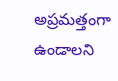అప్రమత్తంగా ఉండాలని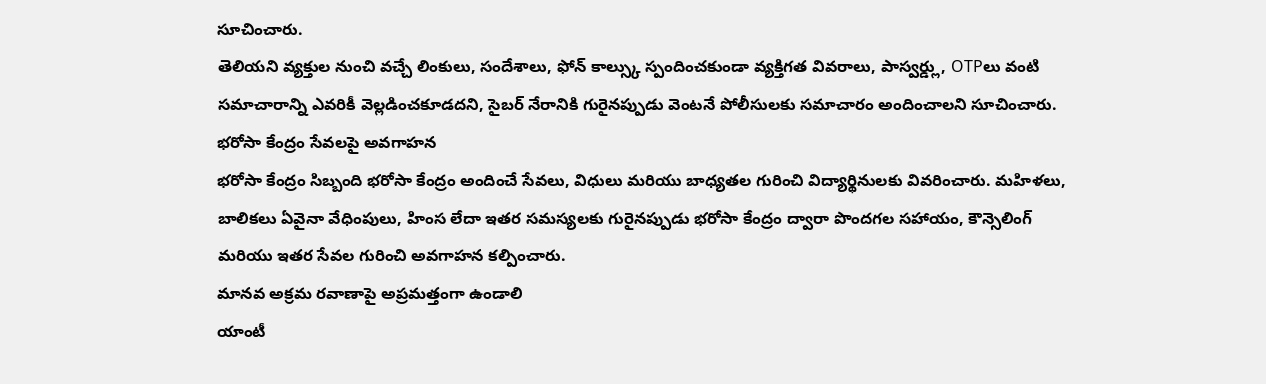సూచించారు.
తెలియని వ్యక్తుల నుంచి వచ్చే లింకులు, సందేశాలు, ఫోన్ కాల్స్కు స్పందించకుండా వ్యక్తిగత వివరాలు, పాస్వర్డ్లు, OTPలు వంటి సమాచారాన్ని ఎవరికీ వెల్లడించకూడదని, సైబర్ నేరానికి గురైనప్పుడు వెంటనే పోలీసులకు సమాచారం అందించాలని సూచించారు.
భరోసా కేంద్రం సేవలపై అవగాహన
భరోసా కేంద్రం సిబ్బంది భరోసా కేంద్రం అందించే సేవలు, విధులు మరియు బాధ్యతల గురించి విద్యార్థినులకు వివరించారు. మహిళలు, బాలికలు ఏవైనా వేధింపులు, హింస లేదా ఇతర సమస్యలకు గురైనప్పుడు భరోసా కేంద్రం ద్వారా పొందగల సహాయం, కౌన్సెలింగ్ మరియు ఇతర సేవల గురించి అవగాహన కల్పించారు.
మానవ అక్రమ రవాణాపై అప్రమత్తంగా ఉండాలి
యాంటీ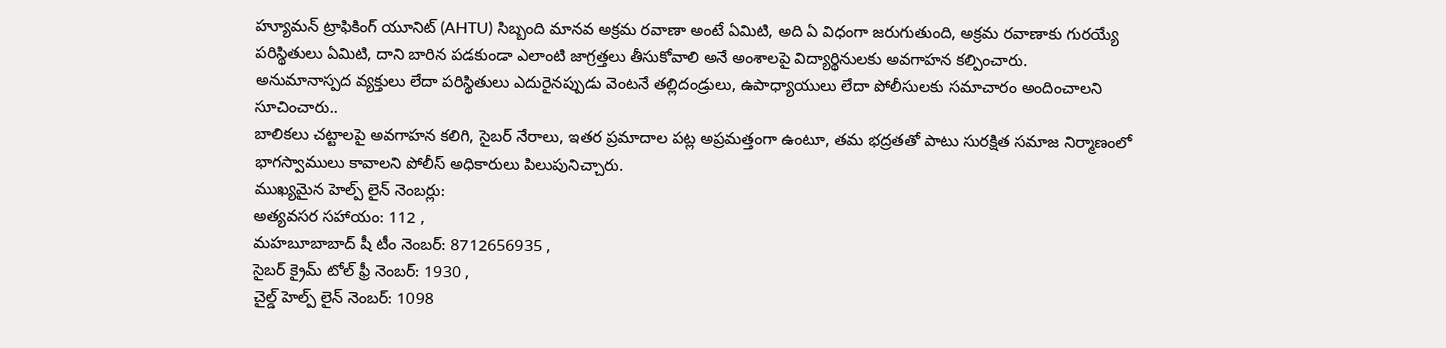హ్యూమన్ ట్రాఫికింగ్ యూనిట్ (AHTU) సిబ్బంది మానవ అక్రమ రవాణా అంటే ఏమిటి, అది ఏ విధంగా జరుగుతుంది, అక్రమ రవాణాకు గురయ్యే పరిస్థితులు ఏమిటి, దాని బారిన పడకుండా ఎలాంటి జాగ్రత్తలు తీసుకోవాలి అనే అంశాలపై విద్యార్థినులకు అవగాహన కల్పించారు.
అనుమానాస్పద వ్యక్తులు లేదా పరిస్థితులు ఎదురైనప్పుడు వెంటనే తల్లిదండ్రులు, ఉపాధ్యాయులు లేదా పోలీసులకు సమాచారం అందించాలని సూచించారు..
బాలికలు చట్టాలపై అవగాహన కలిగి, సైబర్ నేరాలు, ఇతర ప్రమాదాల పట్ల అప్రమత్తంగా ఉంటూ, తమ భద్రతతో పాటు సురక్షిత సమాజ నిర్మాణంలో భాగస్వాములు కావాలని పోలీస్ అధికారులు పిలుపునిచ్చారు.
ముఖ్యమైన హెల్ప్ లైన్ నెంబర్లు:
అత్యవసర సహాయం: 112 ,
మహబూబాబాద్ షీ టీం నెంబర్: 8712656935 ,
సైబర్ క్రైమ్ టోల్ ఫ్రీ నెంబర్: 1930 ,
చైల్డ్ హెల్ప్ లైన్ నెంబర్: 1098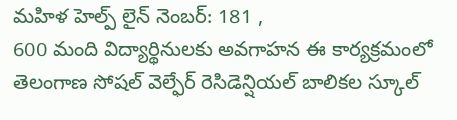మహిళ హెల్ప్ లైన్ నెంబర్: 181 ,
600 మంది విద్యార్థినులకు అవగాహన ఈ కార్యక్రమంలో తెలంగాణ సోషల్ వెల్ఫేర్ రెసిడెన్షియల్ బాలికల స్కూల్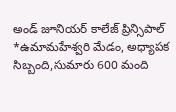అండ్ జూనియర్ కాలేజ్ ప్రిన్సిపాల్ *ఉమామహేశ్వరి మేడం, అధ్యాపక సిబ్బంది,సుమారు 600 మంది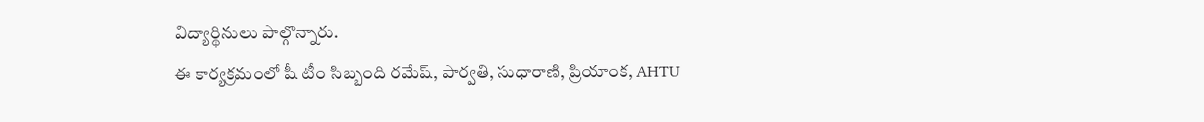విద్యార్థినులు పాల్గొన్నారు.
ఈ కార్యక్రమంలో షీ టీం సిబ్బంది రమేష్, పార్వతి, సుధారాణి, ప్రియాంక, AHTU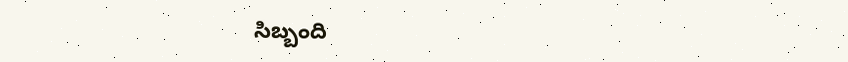సిబ్బంది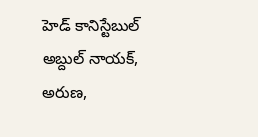హెడ్ కానిస్టేబుల్ అబ్దుల్ నాయక్, అరుణ,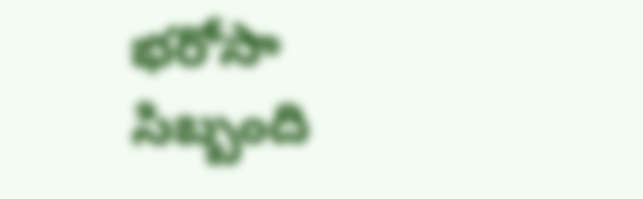భరోసా సిబ్బంది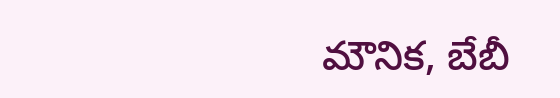మౌనిక, బేబీ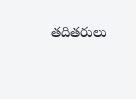తదితరులు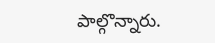పాల్గొన్నారు.